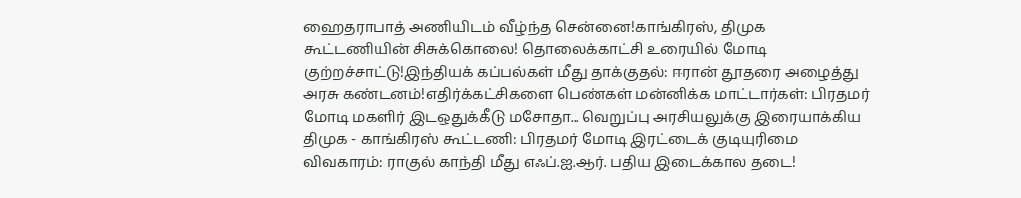ஹைதராபாத் அணியிடம் வீழ்ந்த சென்னை!காங்கிரஸ், திமுக கூட்டணியின் சிசுக்கொலை! தொலைக்காட்சி உரையில் மோடி குற்றச்சாட்டு!இந்தியக் கப்பல்கள் மீது தாக்குதல்: ஈரான் தூதரை அழைத்து அரசு கண்டனம்!எதிர்க்கட்சிகளை பெண்கள் மன்னிக்க மாட்டார்கள்: பிரதமர் மோடி மகளிர் இடஒதுக்கீடு மசோதா... வெறுப்பு அரசியலுக்கு இரையாக்கிய திமுக - காங்கிரஸ் கூட்டணி: பிரதமர் மோடி இரட்டைக் குடியுரிமை விவகாரம்: ராகுல் காந்தி மீது எஃப்.ஐ.ஆர். பதிய இடைக்கால தடை!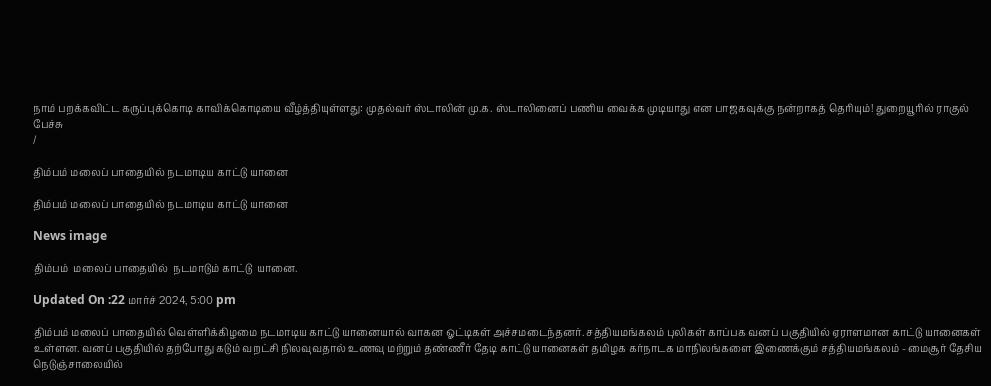நாம் பறக்கவிட்ட கருப்புக்கொடி காவிக்கொடியை வீழ்த்தியுள்ளது: முதல்வர் ஸ்டாலின் மு.க. ஸ்டாலினைப் பணிய வைக்க முடியாது என பாஜகவுக்கு நன்றாகத் தெரியும்! துறையூரில் ராகுல் பேச்சு
/

திம்பம் மலைப் பாதையில் நடமாடிய காட்டு யானை

திம்பம் மலைப் பாதையில் நடமாடிய காட்டு யானை

News image

திம்பம்  மலைப் பாதையில்  நடமாடும் காட்டு  யானை.

Updated On :22 மார்ச் 2024, 5:00 pm

திம்பம் மலைப் பாதையில் வெள்ளிக்கிழமை நடமாடிய காட்டு யானையால் வாகன ஓட்டிகள் அச்சமடைந்தனர். சத்தியமங்கலம் புலிகள் காப்பக வனப் பகுதியில் ஏராளமான காட்டு யானைகள் உள்ளன. வனப் பகுதியில் தற்போது கடும் வறட்சி நிலவுவதால் உணவு மற்றும் தண்ணீர் தேடி காட்டு யானைகள் தமிழக கர்நாடக மாநிலங்களை இணைக்கும் சத்தியமங்கலம் - மைசூர் தேசிய நெடுஞ்சாலையில்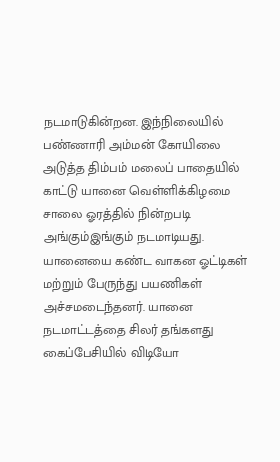நடமாடுகின்றன. இந்நிலையில் பண்ணாரி அம்மன் கோயிலை அடுத்த திம்பம் மலைப் பாதையில் காட்டு யானை வெள்ளிக்கிழமை சாலை ஓரத்தில் நின்றபடி அங்கும்இங்கும் நடமாடியது. யானையை கண்ட வாகன ஓட்டிகள் மற்றும் பேருந்து பயணிகள் அச்சமடைந்தனர். யானை நடமாட்டத்தை சிலர் தங்களது கைப்பேசியில் விடியோ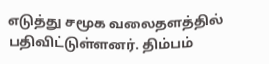எடுத்து சமூக வலைதளத்தில் பதிவிட்டுள்ளனர். திம்பம்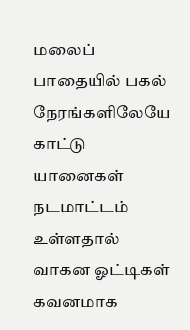மலைப் பாதையில் பகல் நேரங்களிலேயே காட்டு யானைகள் நடமாட்டம் உள்ளதால் வாகன ஓட்டிகள் கவனமாக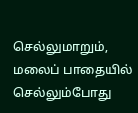செல்லுமாறும், மலைப் பாதையில் செல்லும்போது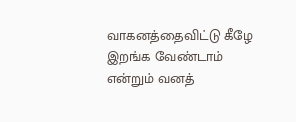வாகனத்தைவிட்டு கீழே இறங்க வேண்டாம் என்றும் வனத்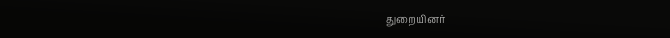துறையினர்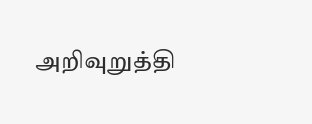அறிவுறுத்தி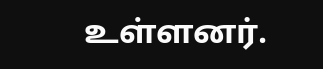உள்ளனர்.